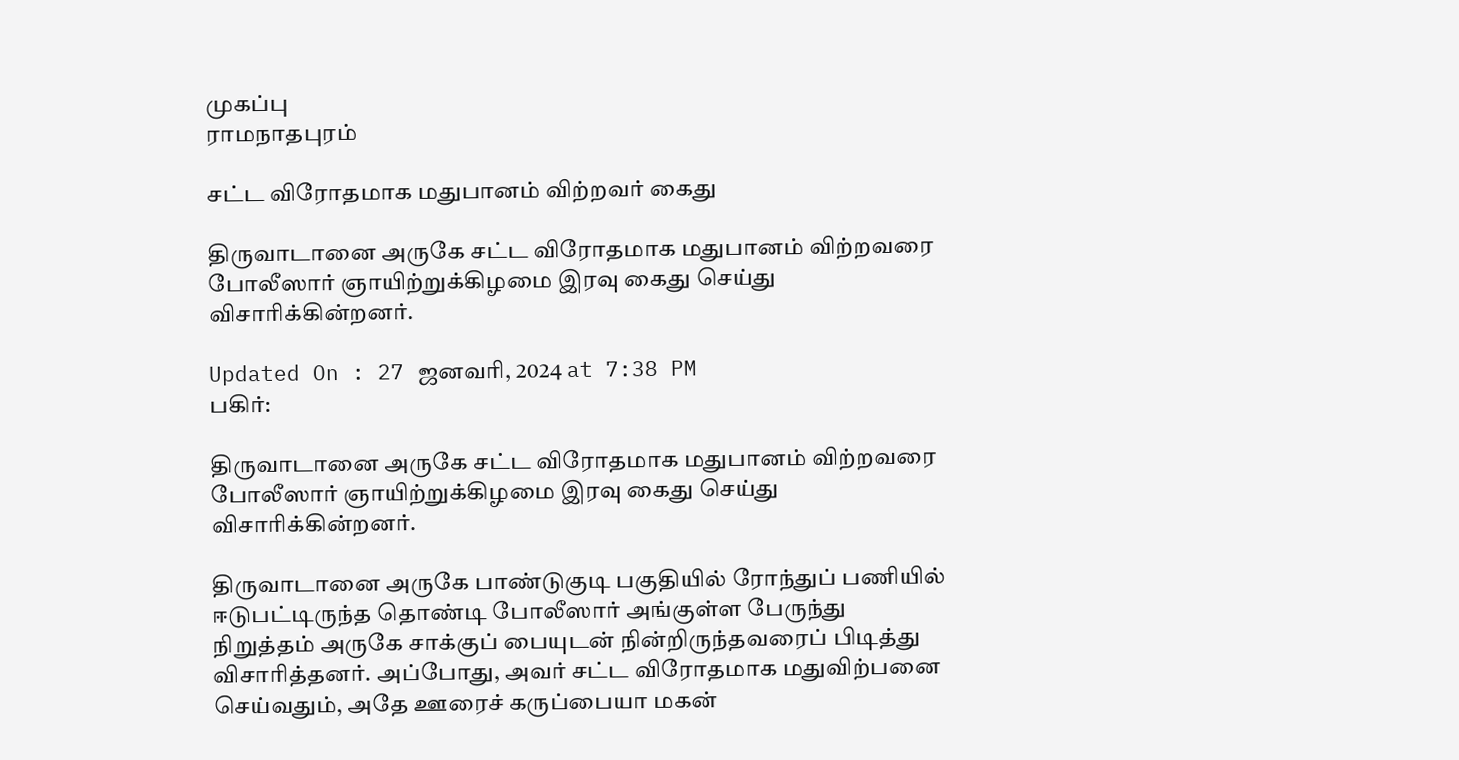முகப்பு
ராமநாதபுரம்

சட்ட விரோதமாக மதுபானம் விற்றவர் கைது

திருவாடானை அருகே சட்ட விரோதமாக மதுபானம் விற்றவரை போலீஸார் ஞாயிற்றுக்கிழமை இரவு கைது செய்து விசாரிக்கின்றனர்.

Updated On : 27 ஜனவரி, 2024 at 7:38 PM
பகிர்:

திருவாடானை அருகே சட்ட விரோதமாக மதுபானம் விற்றவரை போலீஸார் ஞாயிற்றுக்கிழமை இரவு கைது செய்து விசாரிக்கின்றனர்.

திருவாடானை அருகே பாண்டுகுடி பகுதியில் ரோந்துப் பணியில் ஈடுபட்டிருந்த தொண்டி போலீஸார் அங்குள்ள பேருந்து நிறுத்தம் அருகே சாக்குப் பையுடன் நின்றிருந்தவரைப் பிடித்து விசாரித்தனர். அப்போது, அவர் சட்ட விரோதமாக மதுவிற்பனை செய்வதும், அதே ஊரைச் கருப்பையா மகன்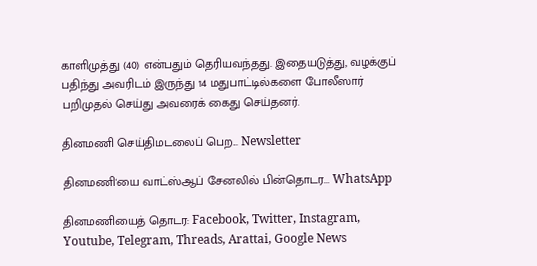காளிமுத்து (40) என்பதும் தெரியவந்தது. இதையடுத்து, வழக்குப் பதிந்து அவரிடம் இருந்து 14 மதுபாட்டில்களை போலீஸார் பறிமுதல் செய்து அவரைக் கைது செய்தனர்.

தினமணி செய்திமடலைப் பெற... Newsletter

தினமணி'யை வாட்ஸ்ஆப் சேனலில் பின்தொடர... WhatsApp

தினமணியைத் தொடர: Facebook, Twitter, Instagram, Youtube, Telegram, Threads, Arattai, Google News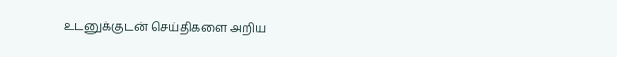உடனுக்குடன் செய்திகளை அறிய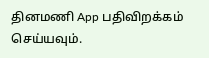தினமணி App பதிவிறக்கம் செய்யவும்.